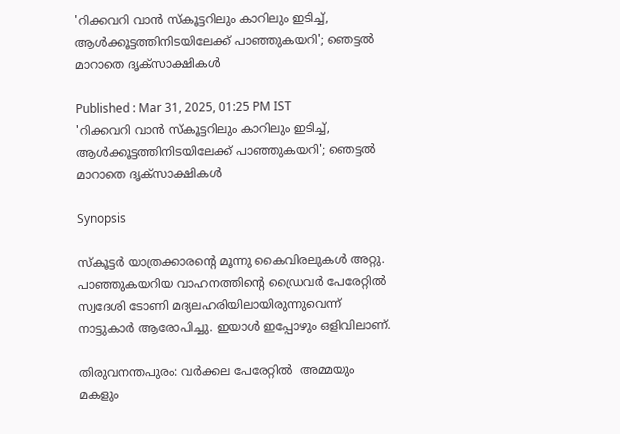'റിക്കവറി വാൻ സ്കൂട്ടറിലും കാറിലും ഇടിച്ച്, ആൾക്കൂട്ടത്തിനിടയിലേക്ക് പാഞ്ഞുകയറി'; ഞെട്ടൽ മാറാതെ ദൃക്സാക്ഷികൾ

Published : Mar 31, 2025, 01:25 PM IST
'റിക്കവറി വാൻ സ്കൂട്ടറിലും കാറിലും ഇടിച്ച്, ആൾക്കൂട്ടത്തിനിടയിലേക്ക് പാഞ്ഞുകയറി'; ഞെട്ടൽ മാറാതെ ദൃക്സാക്ഷികൾ

Synopsis

സ്കൂട്ടര്‍ യാത്രക്കാരന്‍റെ മൂന്നു കൈവിരലുകള്‍ അറ്റു. പാഞ്ഞുകയറിയ വാഹനത്തിന്‍റെ ഡ്രൈവര്‍ പേരേറ്റിൽ സ്വദേശി ടോണി മദ്യലഹരിയിലായിരുന്നുവെന്ന് നാട്ടുകാര്‍ ആരോപിച്ചു. ഇയാള്‍ ഇപ്പോഴും ഒളിവിലാണ്.

തിരുവനന്തപുരം: വര്‍ക്കല പേരേറ്റിൽ  അമ്മയും മകളും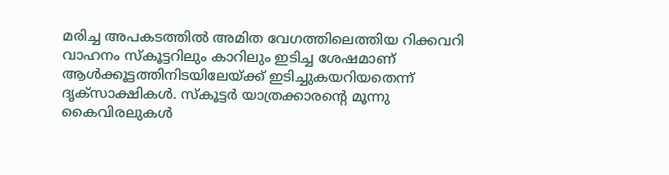മരിച്ച അപകടത്തിൽ അമിത വേഗത്തിലെത്തിയ റിക്കവറി വാഹനം സ്കൂട്ടറിലും കാറിലും ഇടിച്ച ശേഷമാണ് ആള്‍ക്കൂട്ടത്തിനിടയിലേയ്ക്ക് ഇടിച്ചുകയറിയതെന്ന് ദൃക്സാക്ഷികള്‍. സ്കൂട്ടര്‍ യാത്രക്കാരന്‍റെ മൂന്നു കൈവിരലുകള്‍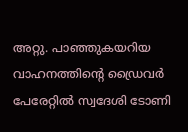അറ്റു. പാഞ്ഞുകയറിയ വാഹനത്തിന്‍റെ ഡ്രൈവര്‍ പേരേറ്റിൽ സ്വദേശി ടോണി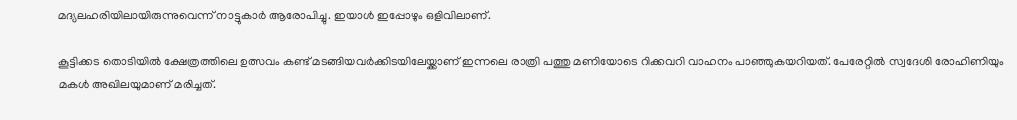മദ്യലഹരിയിലായിരുന്നുവെന്ന് നാട്ടുകാര്‍ ആരോപിച്ചു. ഇയാള്‍ ഇപ്പോഴും ഒളിവിലാണ്.

കൂട്ടിക്കട തൊടിയിൽ ക്ഷേത്രത്തിലെ ഉത്സവം കണ്ട് മടങ്ങിയവര്‍ക്കിടയിലേയ്ക്കാണ് ഇന്നലെ രാത്രി പത്തു മണിയോടെ റിക്കവറി വാഹനം പാഞ്ഞുകയറിയത്. പേരേറ്റിൽ സ്വദേശി രോഹിണിയും മകള്‍ അഖിലയുമാണ് മരിച്ചത്.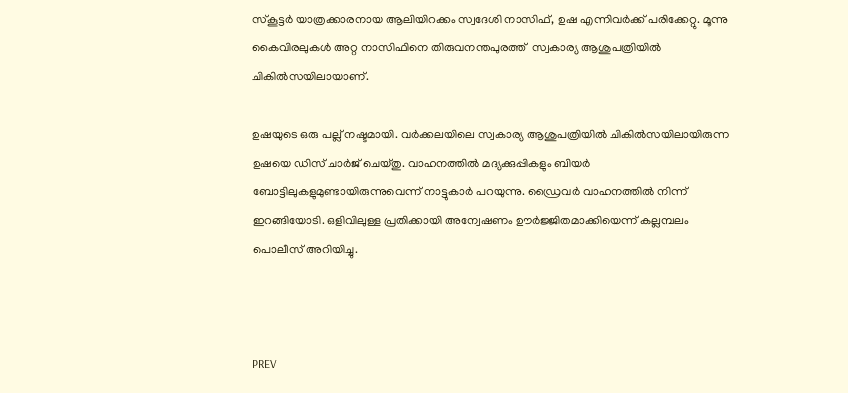സ്കൂട്ടര്‍ യാത്രക്കാരനായ ആലിയിറക്കം സ്വദേശി നാസിഫ്, ഉഷ എന്നിവര്‍ക്ക് പരിക്കേറ്റു. മൂന്നു കൈവിരലുകള്‍ അറ്റ നാസിഫിനെ തിരുവനന്തപുരത്ത്  സ്വകാര്യ ആശുപത്രിയിൽ ചികില്‍സയിലായാണ്.

ഉഷയുടെ ഒരു പല്ല് നഷ്ടമായി. വര്‍ക്കലയിലെ സ്വകാര്യ ആശുപത്രിയിൽ ചികില്‍സയിലായിരുന്ന ഉഷയെ ഡിസ് ചാര്‍ജ് ചെയ്തു. വാഹനത്തിൽ മദ്യക്കുപ്പികളും ബിയര്‍ ബോട്ടിലുകളുമുണ്ടായിരുന്നുവെന്ന് നാട്ടുകാര്‍ പറയുന്നു. ഡ്രൈവര്‍ വാഹനത്തിൽ നിന്ന് ഇറങ്ങിയോടി. ഒളിവിലുള്ള പ്രതിക്കായി അന്വേഷണം ഊര്‍ജ്ജിതമാക്കിയെന്ന് കല്ലമ്പലം പൊലീസ് അറിയിച്ചു.



PREV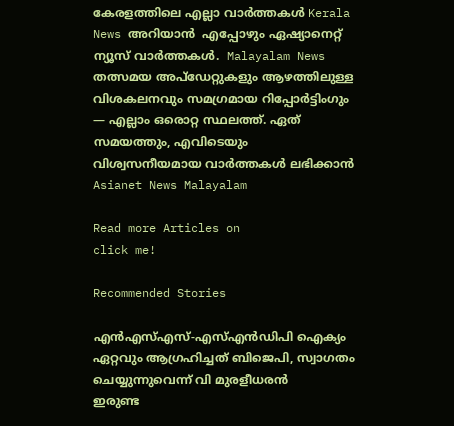കേരളത്തിലെ എല്ലാ വാർത്തകൾ Kerala News അറിയാൻ  എപ്പോഴും ഏഷ്യാനെറ്റ് ന്യൂസ് വാർത്തകൾ.  Malayalam News   തത്സമയ അപ്‌ഡേറ്റുകളും ആഴത്തിലുള്ള വിശകലനവും സമഗ്രമായ റിപ്പോർട്ടിംഗും — എല്ലാം ഒരൊറ്റ സ്ഥലത്ത്. ഏത് സമയത്തും, എവിടെയും വിശ്വസനീയമായ വാർത്തകൾ ലഭിക്കാൻ Asianet News Malayalam

Read more Articles on
click me!

Recommended Stories

എൻഎസ്എസ്-എസ്എൻഡിപി ഐക്യം ഏറ്റവും ആഗ്രഹിച്ചത് ബിജെപി, സ്വാഗതം ചെയ്യുന്നുവെന്ന് വി മുരളീധരൻ
ഇരുണ്ട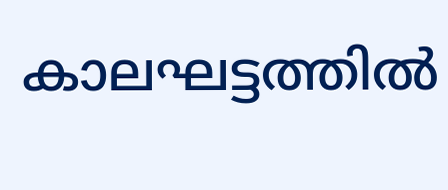കാലഘട്ടത്തിൽ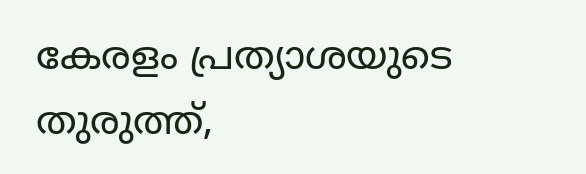കേരളം പ്രത്യാശയുടെ തുരുത്ത്,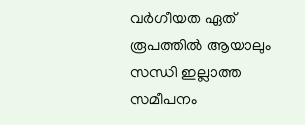വർഗീയത ഏത് രൂപത്തിൽ ആയാലും സന്ധി ഇല്ലാത്ത സമീപനം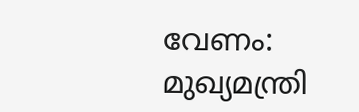വേണം: മുഖ്യമന്ത്രി